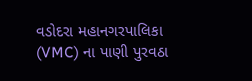વડોદરા મહાનગરપાલિકા (VMC) ના પાણી પુરવઠા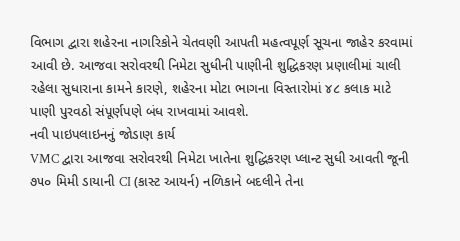વિભાગ દ્વારા શહેરના નાગરિકોને ચેતવણી આપતી મહત્વપૂર્ણ સૂચના જાહેર કરવામાં આવી છે. આજવા સરોવરથી નિમેટા સુધીની પાણીની શુદ્ધિકરણ પ્રણાલીમાં ચાલી રહેલા સુધારાના કામને કારણે, શહેરના મોટા ભાગના વિસ્તારોમાં ૪૮ કલાક માટે પાણી પુરવઠો સંપૂર્ણપણે બંધ રાખવામાં આવશે.
નવી પાઇપલાઇનનું જોડાણ કાર્ય
VMC દ્વારા આજવા સરોવરથી નિમેટા ખાતેના શુદ્ધિકરણ પ્લાન્ટ સુધી આવતી જૂની ૭૫૦ મિમી ડાયાની CI (કાસ્ટ આયર્ન) નળિકાને બદલીને તેના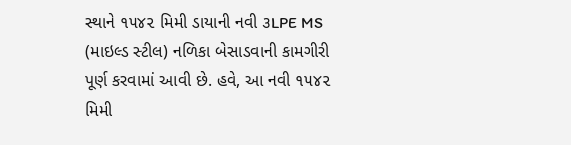સ્થાને ૧૫૪૨ મિમી ડાયાની નવી ૩LPE MS (માઇલ્ડ સ્ટીલ) નળિકા બેસાડવાની કામગીરી પૂર્ણ કરવામાં આવી છે. હવે, આ નવી ૧૫૪૨ મિમી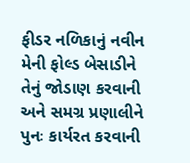ફીડર નળિકાનું નવીન મેની ફોલ્ડ બેસાડીને તેનું જોડાણ કરવાની અને સમગ્ર પ્રણાલીને પુનઃ કાર્યરત કરવાની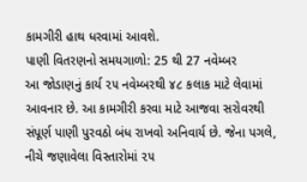કામગીરી હાથ ધરવામાં આવશે.
પાણી વિતરણનો સમયગાળો: 25 થી 27 નવેમ્બર
આ જોડાણનું કાર્ય ૨૫ નવેમ્બરથી ૪૮ કલાક માટે લેવામાં આવનાર છે. આ કામગીરી કરવા માટે આજવા સરોવરથી સંપૂર્ણ પાણી પુરવઠો બંધ રાખવો અનિવાર્ય છે. જેના પગલે, નીચે જણાવેલા વિસ્તારોમાં ૨૫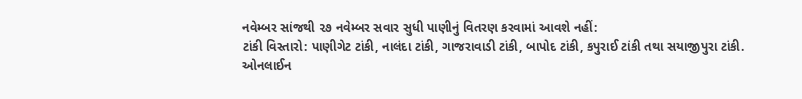નવેમ્બર સાંજથી ૨૭ નવેમ્બર સવાર સુધી પાણીનું વિતરણ કરવામાં આવશે નહીં:
ટાંકી વિસ્તારો: પાણીગેટ ટાંકી, નાલંદા ટાંકી, ગાજરાવાડી ટાંકી, બાપોદ ટાંકી, કપુરાઈ ટાંકી તથા સયાજીપુરા ટાંકી.
ઓનલાઈન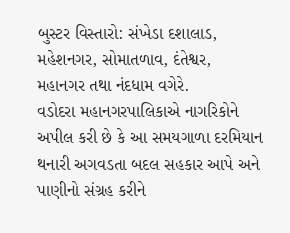બુસ્ટર વિસ્તારો: સંખેડા દશાલાડ, મહેશનગર, સોમાતળાવ, દંતેશ્વર, મહાનગર તથા નંદધામ વગેરે.
વડોદરા મહાનગરપાલિકાએ નાગરિકોને અપીલ કરી છે કે આ સમયગાળા દરમિયાન થનારી અગવડતા બદલ સહકાર આપે અને પાણીનો સંગ્રહ કરીને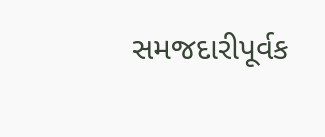સમજદારીપૂર્વક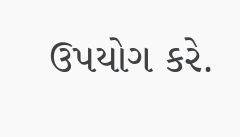ઉપયોગ કરે.